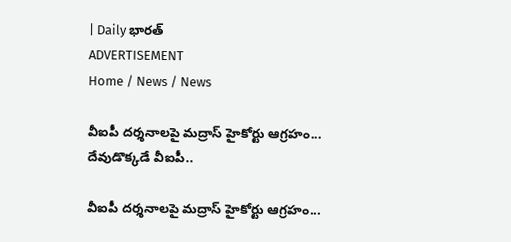| Daily భారత్
ADVERTISEMENT
Home / News / News

వీఐపీ దర్శనాలపై మద్రాస్ హైకోర్టు ఆగ్రహం... దేవుడొక్కడే వీఐపీ..

వీఐపీ దర్శనాలపై మద్రాస్ హైకోర్టు ఆగ్రహం...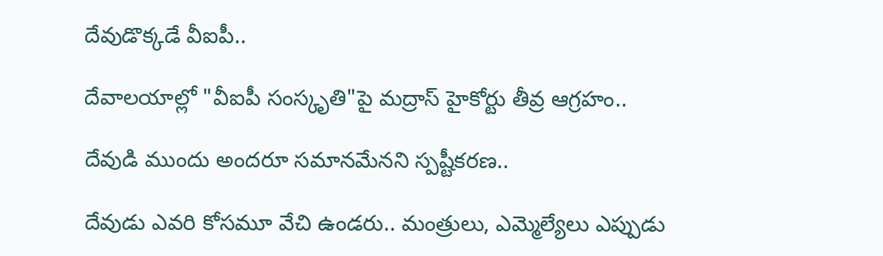దేవుడొక్కడే వీఐపీ..

దేవాలయాల్లో "వీఐపీ సంస్కృతి"పై మద్రాస్ హైకోర్టు తీవ్ర ఆగ్రహం..

దేవుడి ముందు అందరూ సమానమేనని స్పష్టీకరణ..

దేవుడు ఎవరి కోసమూ వేచి ఉండరు.. మంత్రులు, ఎమ్మెల్యేలు ఎప్పుడు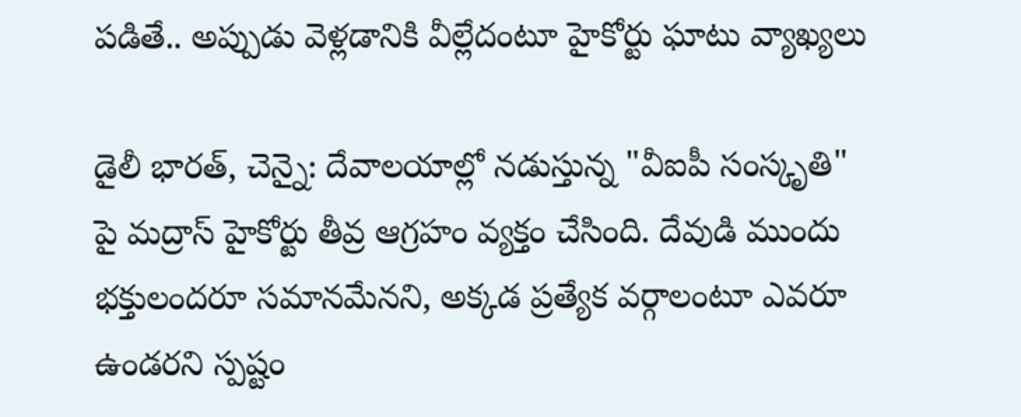పడితే.. అప్పుడు వెళ్లడానికి వీల్లేదంటూ హైకోర్టు ఘాటు వ్యాఖ్యలు

డైలీ భారత్, చెన్నై: దేవాలయాల్లో నడుస్తున్న "వీఐపీ సంస్కృతి" పై మద్రాస్ హైకోర్టు తీవ్ర ఆగ్రహం వ్యక్తం చేసింది. దేవుడి ముందు భక్తులందరూ సమానమేనని, అక్కడ ప్రత్యేక వర్గాలంటూ ఎవరూ ఉండరని స్పష్టం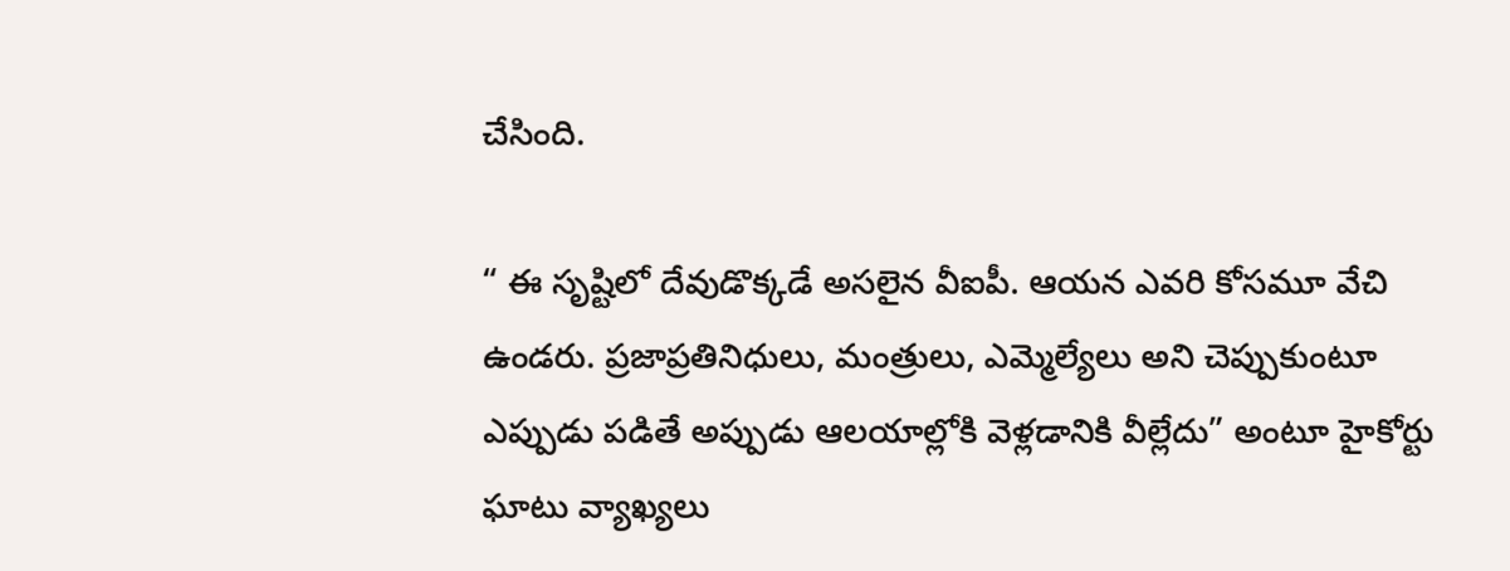చేసింది.

“ ఈ సృష్టిలో దేవుడొక్కడే అసలైన వీఐపీ. ఆయన ఎవరి కోసమూ వేచి ఉండరు. ప్రజాప్రతినిధులు, మంత్రులు, ఎమ్మెల్యేలు అని చెప్పుకుంటూ ఎప్పుడు పడితే అప్పుడు ఆలయాల్లోకి వెళ్లడానికి వీల్లేదు” అంటూ హైకోర్టు ఘాటు వ్యాఖ్యలు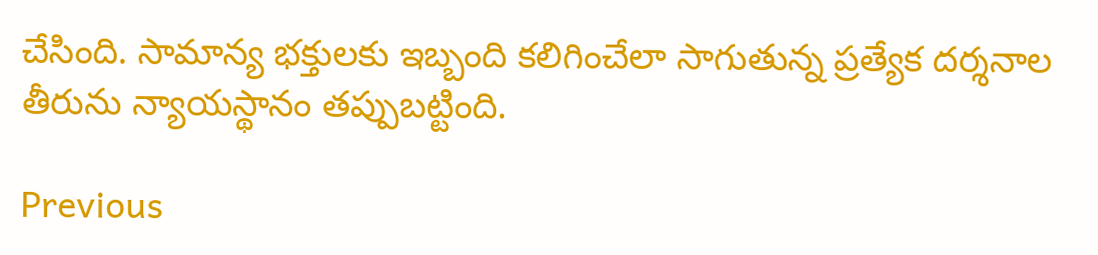చేసింది. సామాన్య భక్తులకు ఇబ్బంది కలిగించేలా సాగుతున్న ప్రత్యేక దర్శనాల తీరును న్యాయస్థానం తప్పుబట్టింది.

Previous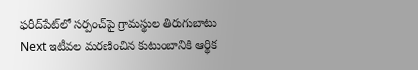ఫరీద్‌పేట్‌లో సర్పంచ్‌పై గ్రామస్థుల తిరుగుబాటు
Next ఇటీవల మరణించిన కుటుంబానికి ఆర్థిక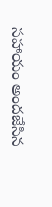సహాయం అందజేసిన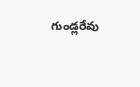గుండ్లరేవు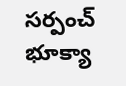సర్పంచ్ భూక్యా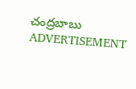చంద్రబాబు
ADVERTISEMENT